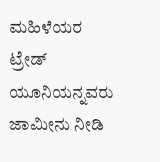ಮಹಿಳೆಯರ ಟ್ರೇಡ್ ಯೂನಿಯನ್ನವರು ಜಾಮೀನು ನೀಡಿ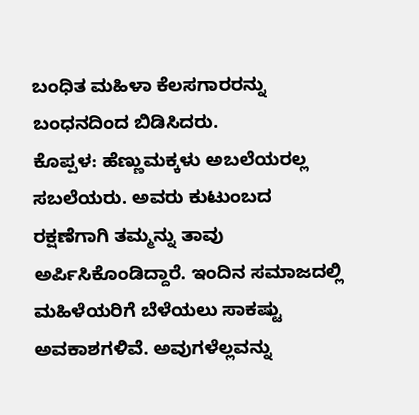ಬಂಧಿತ ಮಹಿಳಾ ಕೆಲಸಗಾರರನ್ನು ಬಂಧನದಿಂದ ಬಿಡಿಸಿದರು.
ಕೊಪ್ಪಳ: ಹೆಣ್ಣುಮಕ್ಕಳು ಅಬಲೆಯರಲ್ಲ ಸಬಲೆಯರು. ಅವರು ಕುಟುಂಬದ ರಕ್ಷಣೆಗಾಗಿ ತಮ್ಮನ್ನು ತಾವು ಅರ್ಪಿಸಿಕೊಂಡಿದ್ದಾರೆ. ಇಂದಿನ ಸಮಾಜದಲ್ಲಿ ಮಹಿಳೆಯರಿಗೆ ಬೆಳೆಯಲು ಸಾಕಷ್ಟು ಅವಕಾಶಗಳಿವೆ. ಅವುಗಳೆಲ್ಲವನ್ನು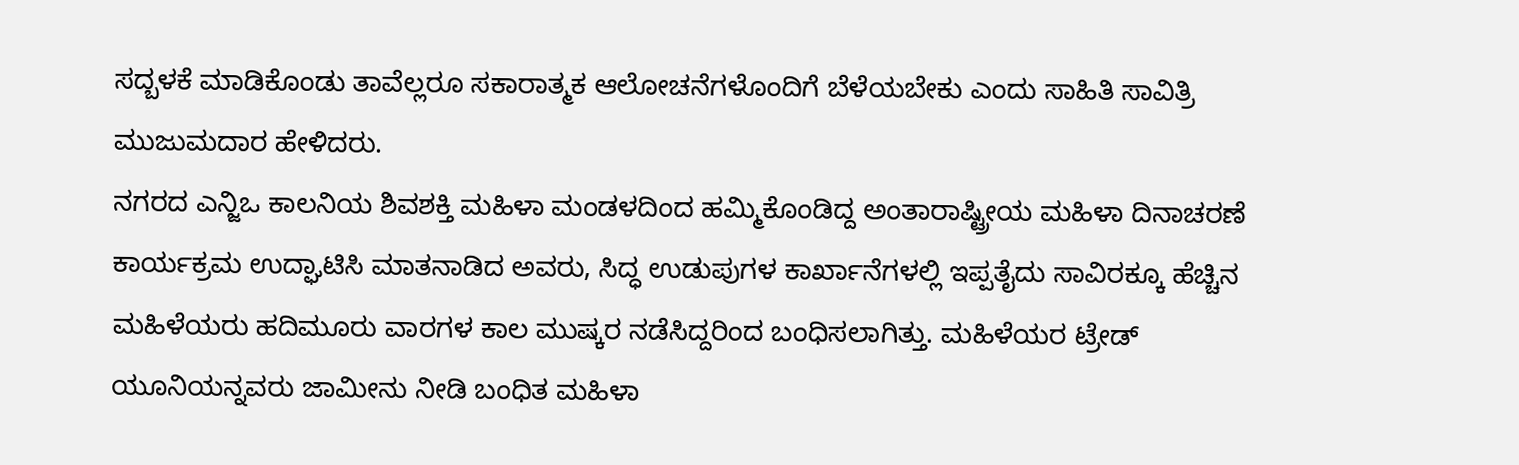ಸದ್ಬಳಕೆ ಮಾಡಿಕೊಂಡು ತಾವೆಲ್ಲರೂ ಸಕಾರಾತ್ಮಕ ಆಲೋಚನೆಗಳೊಂದಿಗೆ ಬೆಳೆಯಬೇಕು ಎಂದು ಸಾಹಿತಿ ಸಾವಿತ್ರಿ ಮುಜುಮದಾರ ಹೇಳಿದರು.
ನಗರದ ಎನ್ಜಿಒ ಕಾಲನಿಯ ಶಿವಶಕ್ತಿ ಮಹಿಳಾ ಮಂಡಳದಿಂದ ಹಮ್ಮಿಕೊಂಡಿದ್ದ ಅಂತಾರಾಷ್ಟ್ರೀಯ ಮಹಿಳಾ ದಿನಾಚರಣೆ ಕಾರ್ಯಕ್ರಮ ಉದ್ಘಾಟಿಸಿ ಮಾತನಾಡಿದ ಅವರು, ಸಿದ್ಧ ಉಡುಪುಗಳ ಕಾರ್ಖಾನೆಗಳಲ್ಲಿ ಇಪ್ಪತೈದು ಸಾವಿರಕ್ಕೂ ಹೆಚ್ಚಿನ ಮಹಿಳೆಯರು ಹದಿಮೂರು ವಾರಗಳ ಕಾಲ ಮುಷ್ಕರ ನಡೆಸಿದ್ದರಿಂದ ಬಂಧಿಸಲಾಗಿತ್ತು. ಮಹಿಳೆಯರ ಟ್ರೇಡ್ ಯೂನಿಯನ್ನವರು ಜಾಮೀನು ನೀಡಿ ಬಂಧಿತ ಮಹಿಳಾ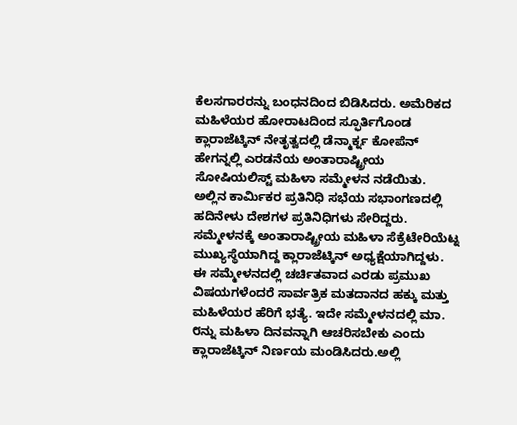ಕೆಲಸಗಾರರನ್ನು ಬಂಧನದಿಂದ ಬಿಡಿಸಿದರು. ಅಮೆರಿಕದ ಮಹಿಳೆಯರ ಹೋರಾಟದಿಂದ ಸ್ಫೂರ್ತಿಗೊಂಡ ಕ್ಲಾರಾಜೆಟ್ಕಿನ್ ನೇತೃತ್ವದಲ್ಲಿ ಡೆನ್ಮಾರ್ಕ್ನ ಕೋಪೆನ್ ಹೇಗನ್ನಲ್ಲಿ ಎರಡನೆಯ ಅಂತಾರಾಷ್ಟ್ರೀಯ ಸೋಷಿಯಲಿಸ್ಟ್ ಮಹಿಳಾ ಸಮ್ಮೇಳನ ನಡೆಯಿತು. ಅಲ್ಲಿನ ಕಾರ್ಮಿಕರ ಪ್ರತಿನಿಧಿ ಸಭೆಯ ಸಭಾಂಗಣದಲ್ಲಿ ಹದಿನೇಳು ದೇಶಗಳ ಪ್ರತಿನಿಧಿಗಳು ಸೇರಿದ್ದರು. ಸಮ್ಮೇಳನಕ್ಕೆ ಅಂತಾರಾಷ್ಟ್ರೀಯ ಮಹಿಳಾ ಸೆಕ್ರೆಟೇರಿಯೆಟ್ನ ಮುಖ್ಯಸ್ಥೆಯಾಗಿದ್ದ ಕ್ಲಾರಾಜೆಟ್ಕಿನ್ ಅಧ್ಯಕ್ಷೆಯಾಗಿದ್ದಳು. ಈ ಸಮ್ಮೇಳನದಲ್ಲಿ ಚರ್ಚಿತವಾದ ಎರಡು ಪ್ರಮುಖ ವಿಷಯಗಳೆಂದರೆ ಸಾರ್ವತ್ರಿಕ ಮತದಾನದ ಹಕ್ಕು ಮತ್ತು ಮಹಿಳೆಯರ ಹೆರಿಗೆ ಭತ್ಯೆ. ಇದೇ ಸಮ್ಮೇಳನದಲ್ಲಿ ಮಾ. ೮ನ್ನು ಮಹಿಳಾ ದಿನವನ್ನಾಗಿ ಆಚರಿಸಬೇಕು ಎಂದು ಕ್ಲಾರಾಜೆಟ್ಕಿನ್ ನಿರ್ಣಯ ಮಂಡಿಸಿದರು.ಅಲ್ಲಿ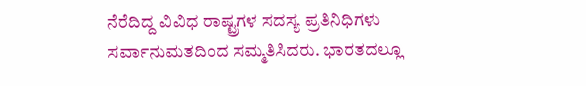ನೆರೆದಿದ್ದ ವಿವಿಧ ರಾಷ್ಟ್ರಗಳ ಸದಸ್ಯ ಪ್ರತಿನಿಧಿಗಳು ಸರ್ವಾನುಮತದಿಂದ ಸಮ್ಮತಿಸಿದರು. ಭಾರತದಲ್ಲೂ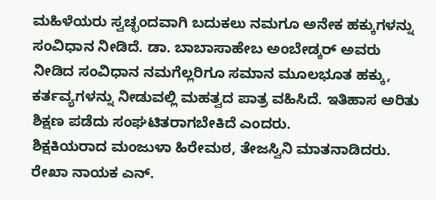ಮಹಿಳೆಯರು ಸ್ವಚ್ಛಂದವಾಗಿ ಬದುಕಲು ನಮಗೂ ಅನೇಕ ಹಕ್ಕುಗಳನ್ನು ಸಂವಿಧಾನ ನೀಡಿದೆ. ಡಾ. ಬಾಬಾಸಾಹೇಬ ಅಂಬೇಡ್ಕರ್ ಅವರು ನೀಡಿದ ಸಂವಿಧಾನ ನಮಗೆಲ್ಲರಿಗೂ ಸಮಾನ ಮೂಲಭೂತ ಹಕ್ಕು, ಕರ್ತವ್ಯಗಳನ್ನು ನೀಡುವಲ್ಲಿ ಮಹತ್ವದ ಪಾತ್ರ ವಹಿಸಿದೆ. ಇತಿಹಾಸ ಅರಿತು ಶಿಕ್ಷಣ ಪಡೆದು ಸಂಘಟಿತರಾಗಬೇಕಿದೆ ಎಂದರು.
ಶಿಕ್ಷಕಿಯರಾದ ಮಂಜುಳಾ ಹಿರೇಮಠ, ತೇಜಸ್ವಿನಿ ಮಾತನಾಡಿದರು. ರೇಖಾ ನಾಯಕ ಎನ್.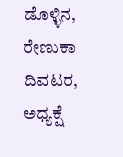ಡೊಳ್ಳಿನ, ರೇಣುಕಾ ದಿವಟರ, ಅಧ್ಯಕ್ಷೆ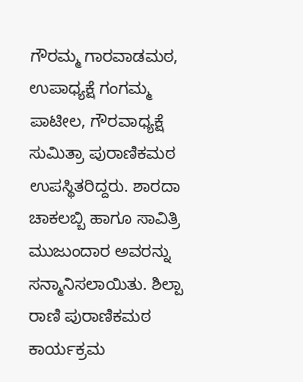ಗೌರಮ್ಮ ಗಾರವಾಡಮಠ, ಉಪಾಧ್ಯಕ್ಷೆ ಗಂಗಮ್ಮ ಪಾಟೀಲ, ಗೌರವಾಧ್ಯಕ್ಷೆ ಸುಮಿತ್ರಾ ಪುರಾಣಿಕಮಠ ಉಪಸ್ಥಿತರಿದ್ದರು. ಶಾರದಾ ಚಾಕಲಬ್ಬಿ ಹಾಗೂ ಸಾವಿತ್ರಿ ಮುಜುಂದಾರ ಅವರನ್ನು ಸನ್ಮಾನಿಸಲಾಯಿತು. ಶಿಲ್ಪಾ ರಾಣಿ ಪುರಾಣಿಕಮಠ ಕಾರ್ಯಕ್ರಮ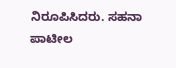ನಿರೂಪಿಸಿದರು. ಸಹನಾ ಪಾಟೀಲ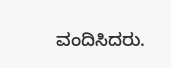ವಂದಿಸಿದರು.